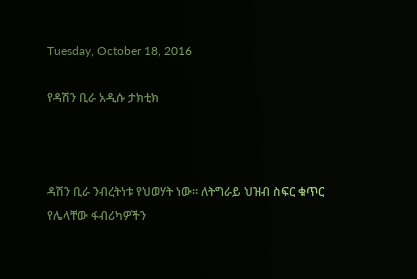Tuesday, October 18, 2016

የዳሽን ቢራ አዲሱ ታክቲክ



ዳሽን ቢራ ንብረትነቱ የህወሃት ነው። ለትግራይ ህዝብ ስፍር ቁጥር የሌላቸው ፋብሪካዎችን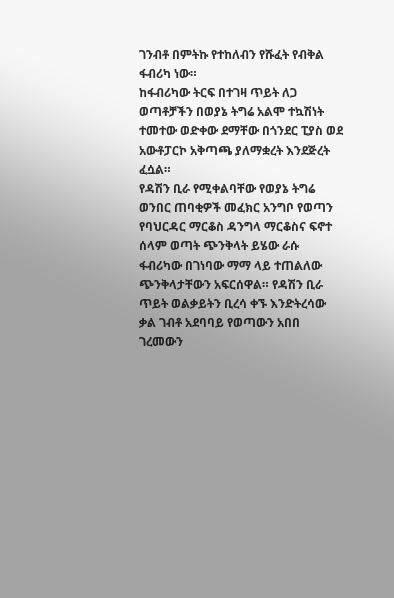ገንብቶ በምትኩ የተከለብን የሹፈት የብቅል ፋብሪካ ነው።
ከፋብሪካው ትርፍ በተገዛ ጥይት ለጋ ወጣቶቻችን በወያኔ ትግሬ አልሞ ተኳሽነት ተመተው ወድቀው ደማቸው በጎንደር ፒያስ ወደ አውቶፓርኮ አቅጣጫ ያለማቋረት እንደጅረት ፈሷል።
የዳሽን ቢራ የሚቀልባቸው የወያኔ ትግሬ ወንበር ጠባቂዎች መፈክር አንግቦ የወጣን የባህርዳር ማርቆስ ዳንግላ ማርቆስና ፍኖተ ሰላም ወጣት ጭንቅላት ይሄው ራሱ ፋብሪካው በገነባው ማማ ላይ ተጠልለው ጭንቅላታቸውን አፍርሰዋል። የዳሽን ቢራ ጥይት ወልቃይትን ቢረሳ ቀኙ እንድትረሳው ቃል ገብቶ አደባባይ የወጣውን አበበ ገረመውን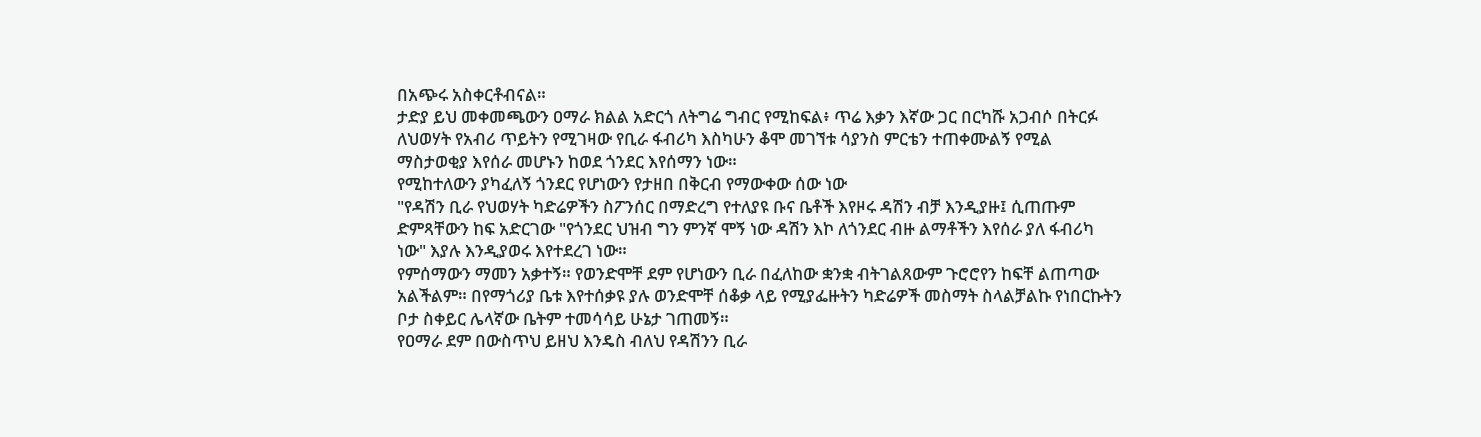በአጭሩ አስቀርቶብናል።
ታድያ ይህ መቀመጫውን ዐማራ ክልል አድርጎ ለትግሬ ግብር የሚከፍል፥ ጥሬ እቃን እኛው ጋር በርካሹ አጋብሶ በትርፉ ለህወሃት የአብሪ ጥይትን የሚገዛው የቢራ ፋብሪካ እስካሁን ቆሞ መገኘቱ ሳያንስ ምርቴን ተጠቀሙልኝ የሚል ማስታወቂያ እየሰራ መሆኑን ከወደ ጎንደር እየሰማን ነው።
የሚከተለውን ያካፈለኝ ጎንደር የሆነውን የታዘበ በቅርብ የማውቀው ሰው ነው
"የዳሽን ቢራ የህወሃት ካድሬዎችን ስፖንሰር በማድረግ የተለያዩ ቡና ቤቶች እየዞሩ ዳሽን ብቻ እንዲያዙ፤ ሲጠጡም ድምጻቸውን ከፍ አድርገው "የጎንደር ህዝብ ግን ምንኛ ሞኝ ነው ዳሽን እኮ ለጎንደር ብዙ ልማቶችን እየሰራ ያለ ፋብሪካ ነው" እያሉ እንዲያወሩ እየተደረገ ነው።
የምሰማውን ማመን አቃተኝ። የወንድሞቸ ደም የሆነውን ቢራ በፈለከው ቋንቋ ብትገልጸውም ጉሮሮየን ከፍቸ ልጠጣው አልችልም። በየማጎሪያ ቤቱ እየተሰቃዩ ያሉ ወንድሞቸ ሰቆቃ ላይ የሚያፌዙትን ካድሬዎች መስማት ስላልቻልኩ የነበርኩትን ቦታ ስቀይር ሌላኛው ቤትም ተመሳሳይ ሁኔታ ገጠመኝ።
የዐማራ ደም በውስጥህ ይዘህ እንዴስ ብለህ የዳሽንን ቢራ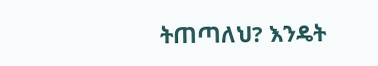ትጠጣለህ? እንዴት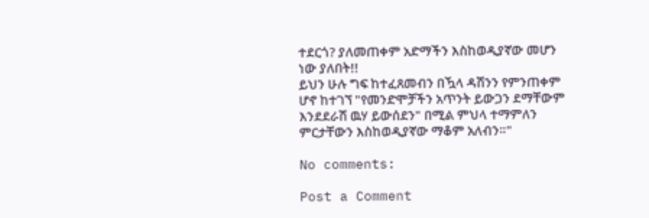ተደርጎ? ያለመጠቀም አድማችን እስከወዲያኛው መሆን ነው ያለበት!!
ይህን ሁሉ ግፍ ከተፈጸመብን በዃላ ዳሽንን የምንጠቀም ሆኖ ከተገኘ "የመንድሞቻችን አጥንት ይውጋን ደማቸውም እንደደራሽ ዉሃ ይውሰደን" በሚል ምህላ ተማምለን ምርታቸውን እስከወዲያኛው ማቆም አለብን።"

No comments:

Post a Comment